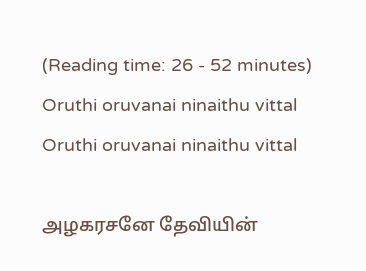(Reading time: 26 - 52 minutes)
Oruthi oruvanai ninaithu vittal
Oruthi oruvanai ninaithu vittal

அழகரசனே தேவியின்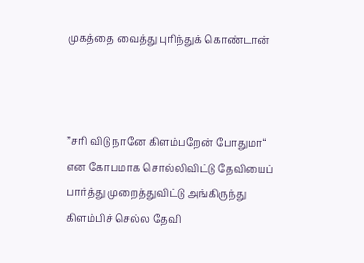முகத்தை வைத்து புரிந்துக் கொண்டான்



”சரி விடு நானே கிளம்பறேன் போதுமா“ என கோபமாக சொல்லிவிட்டு தேவியைப் பார்த்து முறைத்துவிட்டு அங்கிருந்து கிளம்பிச் செல்ல தேவி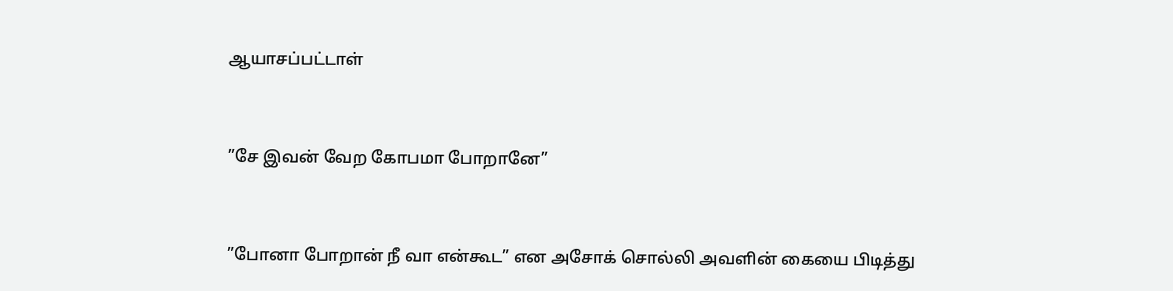ஆயாசப்பட்டாள்



”சே இவன் வேற கோபமா போறானே”



”போனா போறான் நீ வா என்கூட” என அசோக் சொல்லி அவளின் கையை பிடித்து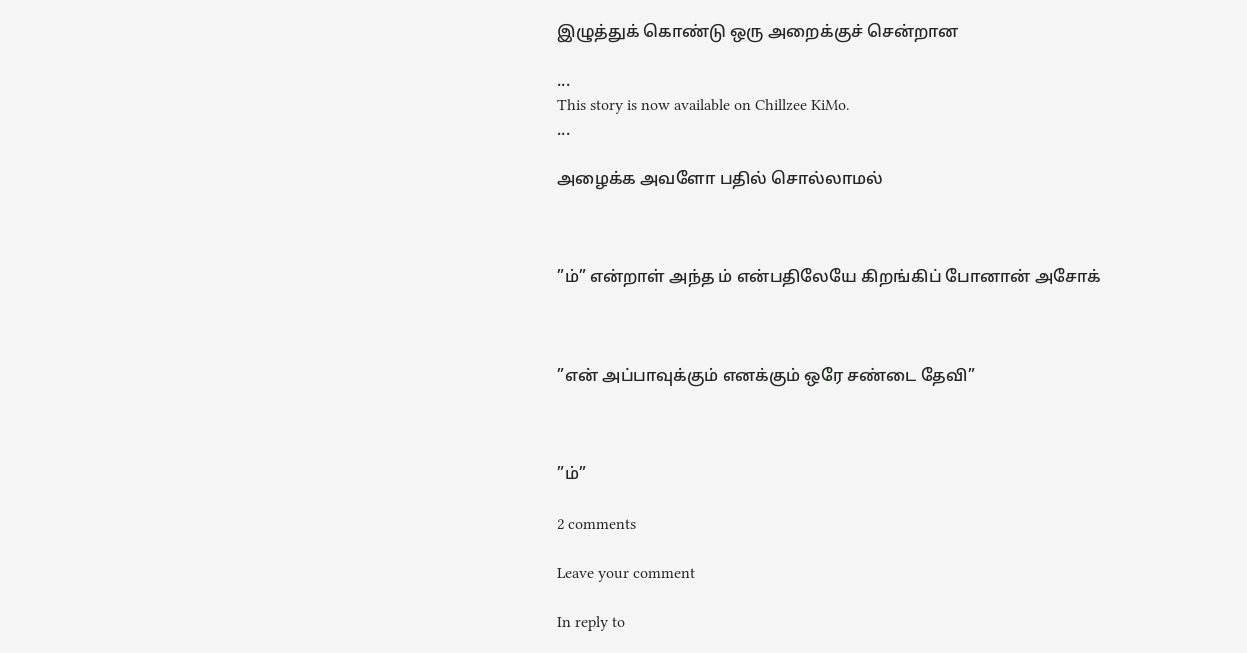இழுத்துக் கொண்டு ஒரு அறைக்குச் சென்றான

...
This story is now available on Chillzee KiMo.
...

அழைக்க அவளோ பதில் சொல்லாமல்



”ம்” என்றாள் அந்த ம் என்பதிலேயே கிறங்கிப் போனான் அசோக்



”என் அப்பாவுக்கும் எனக்கும் ஒரே சண்டை தேவி”



”ம்”

2 comments

Leave your comment

In reply to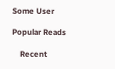Some User

Popular Reads

    Recent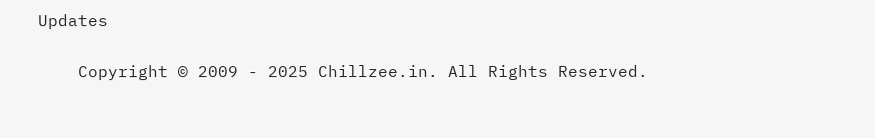Updates

    Copyright © 2009 - 2025 Chillzee.in. All Rights Reserved.